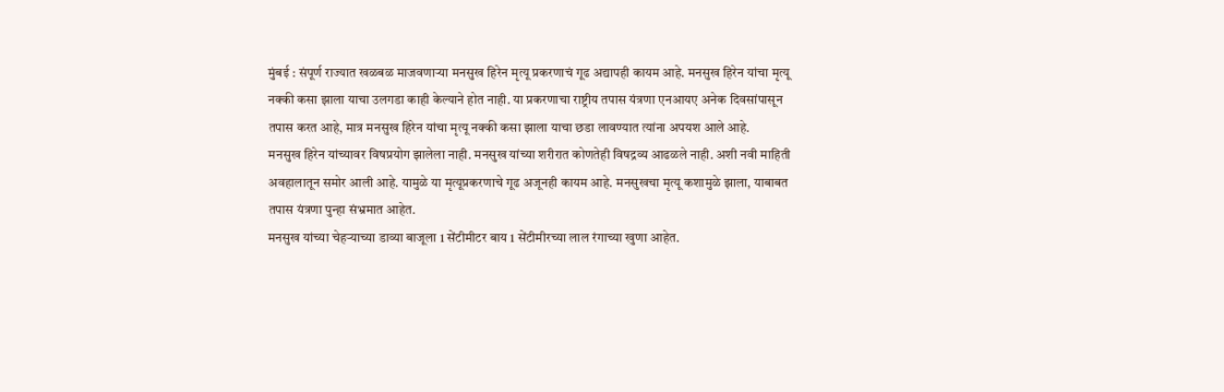मुंबई : संपूर्ण राज्यात खळबळ माजवणाऱ्या मनसुख हिरेन मृत्यू प्रकरणाचं गूढ अद्यापही कायम आहे. मनसुख हिरेन यांचा मृत्यू नक्की कसा झाला याचा उलगडा काही केल्याने होत नाही. या प्रकरणाचा राष्ट्रीय तपास यंत्रणा एनआयए अनेक दिवसांपासून तपास करत आहे, मात्र मनसुख हिरेन यांचा मृत्यू नक्की कसा झाला याचा छडा लावण्यात त्यांना अपयश आले आहे.
मनसुख हिरेन यांच्यावर विषप्रयोग झालेला नाही. मनसुख यांच्या शरीरात कोणतेही विषद्रव्य आढळले नाही. अशी नवी माहिती अवहालातून समोर आली आहे. यामुळे या मृत्यूप्रकरणाचे गूढ अजूनही कायम आहे. मनसुखचा मृत्यू कशामुळे झाला, याबाबत तपास यंत्रणा पुन्हा संभ्रमात आहेत.
मनसुख यांच्या चेहऱ्याच्या डाव्या बाजूला 1 सेंटीमीटर बाय 1 सेंटीमीरच्या लाल रंगाच्या खुणा आहेत.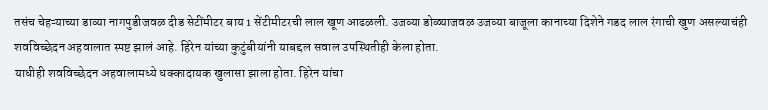तसंच चेहऱ्याच्या डाव्या नागपुडीजवळ दीड सेटींमीटर बाय 1 सेंटीमीटरची लाल खूण आढळली. उजव्या डोळ्याजवळ उजव्या बाजूला कानाच्या दिशेने गडद लाल रंगाची खुण असल्याचंही शवविच्छेदन अहवालात स्पष्ट झालं आहे. हिरेन यांच्या कुटुंबीयांनी याबद्दल सवाल उपस्थितीही केला होता.
याधीही शवविच्छेदन अहवालामध्ये धक्कादायक खुलासा झाला होता. हिरेन यांचा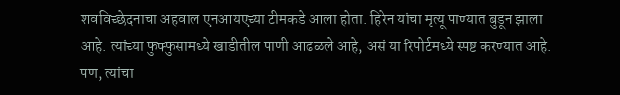शवविच्छेदनाचा अहवाल एनआयएच्या टीमकडे आला होता. हिरेन यांचा मृत्यू पाण्यात बुडून झाला आहे. त्यांच्या फुफ्फुसामध्ये खाडीतील पाणी आढळले आहे, असं या रिपोर्टमध्ये स्पष्ट करण्यात आहे. पण, त्यांचा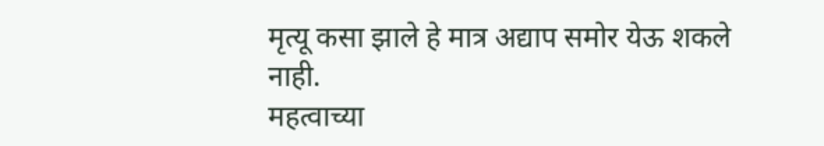मृत्यू कसा झाले हे मात्र अद्याप समोर येऊ शकले नाही.
महत्वाच्या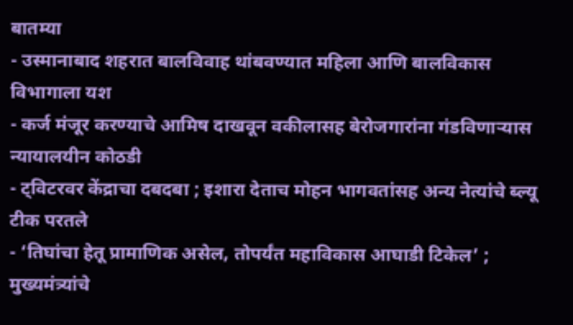बातम्या
- उस्मानाबाद शहरात बालविवाह थांबवण्यात महिला आणि बालविकास विभागाला यश
- कर्ज मंजूर करण्याचे आमिष दाखवून वकीलासह बेरोजगारांना गंडविणाऱ्यास न्यायालयीन कोठडी
- ट्विटरवर केंद्राचा दबदबा ; इशारा देताच मोहन भागवतांसह अन्य नेत्यांचे ब्ल्यू टीक परतले
- ‘तिघांचा हेतू प्रामाणिक असेल, तोपर्यंत महाविकास आघाडी टिकेल’ ; मुख्यमंत्र्यांचे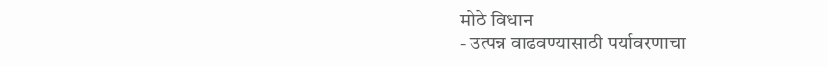मोठे विधान
- उत्पन्न वाढवण्यासाठी पर्यावरणाचा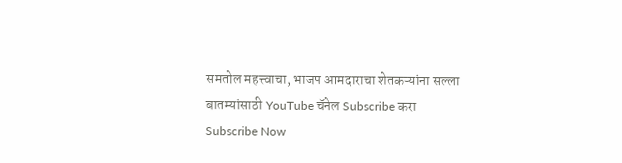समतोल महत्त्वाचा, भाजप आमदाराचा शेतकऱ्यांना सल्ला
बातम्यांसाठी YouTube चॅनेल Subscribe करा
Subscribe Now